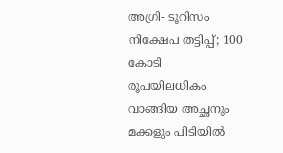അഗ്രി- ടൂറിസം നിക്ഷേപ തട്ടിപ്പ്; 100 കോടി രൂപയിലധികം വാങ്ങിയ അച്ഛനും മക്കളും പിടിയിൽ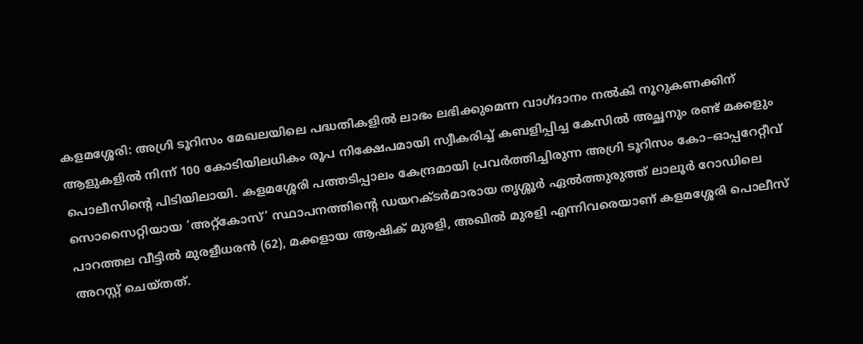കളമശ്ശേരി: അഗ്രി ടൂറിസം മേഖലയിലെ പദ്ധതികളിൽ ലാഭം ലഭിക്കുമെന്ന വാഗ്ദാനം നൽകി നൂറുകണക്കിന് ആളുകളിൽ നിന്ന് 100 കോടിയിലധികം രൂപ നിക്ഷേപമായി സ്വീകരിച്ച് കബളിപ്പിച്ച കേസിൽ അച്ഛനും രണ്ട് മക്കളും പൊലീസിന്റെ പിടിയിലായി. കളമശ്ശേരി പത്തടിപ്പാലം കേന്ദ്രമായി പ്രവർത്തിച്ചിരുന്ന അഗ്രി ടൂറിസം കോ–ഓപ്പറേറ്റീവ് സൊസൈറ്റിയായ ‘അറ്റ്കോസ്’ സ്ഥാപനത്തിന്റെ ഡയറക്ടർമാരായ തൃശ്ശൂർ ഏൽത്തുരുത്ത് ലാലൂർ റോഡിലെ പാറത്തല വീട്ടിൽ മുരളീധരൻ (62), മക്കളായ ആഷിക് മുരളി, അഖിൽ മുരളി എന്നിവരെയാണ് കളമശ്ശേരി പൊലീസ് അറസ്റ്റ് ചെയ്തത്.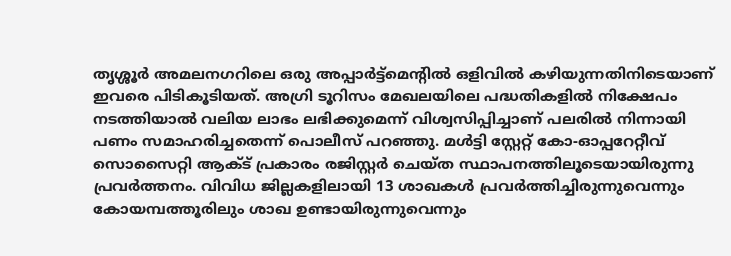തൃശ്ശൂർ അമലനഗറിലെ ഒരു അപ്പാർട്ട്മെന്റിൽ ഒളിവിൽ കഴിയുന്നതിനിടെയാണ് ഇവരെ പിടികൂടിയത്. അഗ്രി ടൂറിസം മേഖലയിലെ പദ്ധതികളിൽ നിക്ഷേപം നടത്തിയാൽ വലിയ ലാഭം ലഭിക്കുമെന്ന് വിശ്വസിപ്പിച്ചാണ് പലരിൽ നിന്നായി പണം സമാഹരിച്ചതെന്ന് പൊലീസ് പറഞ്ഞു. മൾട്ടി സ്റ്റേറ്റ് കോ-ഓപ്പറേറ്റീവ് സൊസൈറ്റി ആക്ട് പ്രകാരം രജിസ്റ്റർ ചെയ്ത സ്ഥാപനത്തിലൂടെയായിരുന്നു പ്രവർത്തനം. വിവിധ ജില്ലകളിലായി 13 ശാഖകൾ പ്രവർത്തിച്ചിരുന്നുവെന്നും കോയമ്പത്തൂരിലും ശാഖ ഉണ്ടായിരുന്നുവെന്നും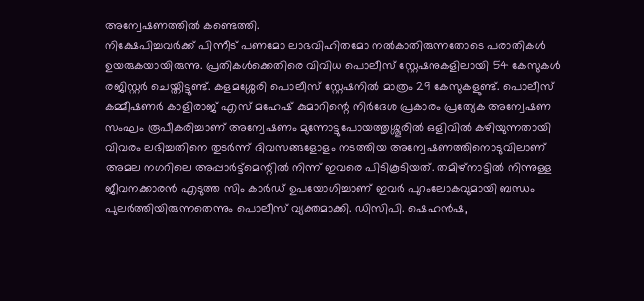അന്വേഷണത്തിൽ കണ്ടെത്തി.
നിക്ഷേപിച്ചവർക്ക് പിന്നീട് പണമോ ലാഭവിഹിതമോ നൽകാതിരുന്നതോടെ പരാതികൾ ഉയരുകയായിരുന്നു. പ്രതികൾക്കെതിരെ വിവിധ പൊലീസ് സ്റ്റേഷനുകളിലായി 54 കേസുകൾ രജിസ്റ്റർ ചെയ്തിട്ടുണ്ട്. കളമശ്ശേരി പൊലീസ് സ്റ്റേഷനിൽ മാത്രം 29 കേസുകളുണ്ട്. പൊലീസ് കമ്മീഷണർ കാളിരാജ് എസ് മഹേഷ് കുമാറിന്റെ നിർദേശ പ്രകാരം പ്രത്യേക അന്വേഷണ സംഘം രൂപീകരിച്ചാണ് അന്വേഷണം മുന്നോട്ടുപോയത്തൃശ്ശൂരിൽ ഒളിവിൽ കഴിയുന്നതായി വിവരം ലഭിച്ചതിനെ തുടർന്ന് ദിവസങ്ങളോളം നടത്തിയ അന്വേഷണത്തിനൊടുവിലാണ് അമല നഗറിലെ അപ്പാർട്ട്മെന്റിൽ നിന്ന് ഇവരെ പിടികൂടിയത്. തമിഴ്നാട്ടിൽ നിന്നുള്ള ജീവനക്കാരൻ എടുത്ത സിം കാർഡ് ഉപയോഗിച്ചാണ് ഇവർ പുറംലോകവുമായി ബന്ധം പുലർത്തിയിരുന്നതെന്നും പൊലീസ് വ്യക്തമാക്കി. ഡിസിപി. ഷെഹൻഷ,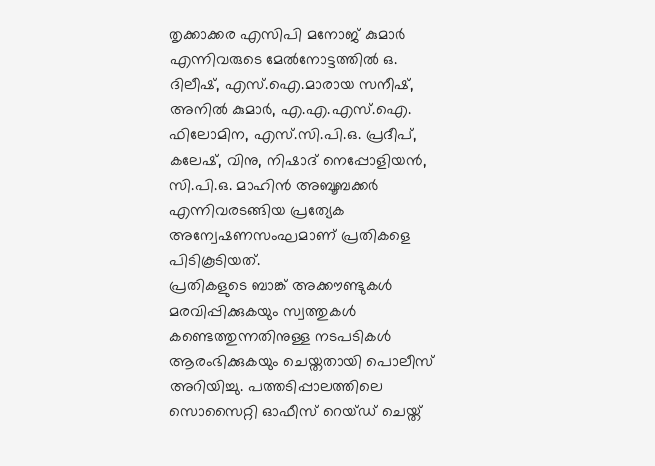തൃക്കാക്കര എസിപി മനോജ് കുമാർ എന്നിവരുടെ മേൽനോട്ടത്തിൽ ഒ. ദിലീഷ്, എസ്.ഐ.മാരായ സനീഷ്, അനിൽ കുമാർ, എ.എ.എസ്.ഐ. ഫിലോമിന, എസ്.സി.പി.ഒ. പ്രദീപ്, കലേഷ്, വിനു, നിഷാദ് നെപ്പോളിയൻ, സി.പി.ഒ. മാഹിൻ അബൂബക്കർ എന്നിവരടങ്ങിയ പ്രത്യേക അന്വേഷണസംഘമാണ് പ്രതികളെ പിടികൂടിയത്.
പ്രതികളുടെ ബാങ്ക് അക്കൗണ്ടുകൾ മരവിപ്പിക്കുകയും സ്വത്തുകൾ കണ്ടെത്തുന്നതിനുള്ള നടപടികൾ ആരംഭിക്കുകയും ചെയ്തതായി പൊലീസ് അറിയിച്ചു. പത്തടിപ്പാലത്തിലെ സൊസൈറ്റി ഓഫീസ് റെയ്ഡ് ചെയ്ത്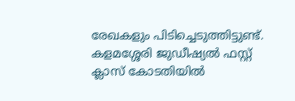രേഖകളും പിടിച്ചെടുത്തിട്ടുണ്ട്. കളമശ്ശേരി ജുഡീഷ്യൽ ഫസ്റ്റ് ക്ലാസ് കോടതിയിൽ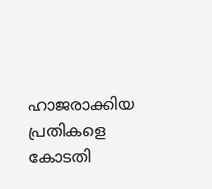ഹാജരാക്കിയ പ്രതികളെ കോടതി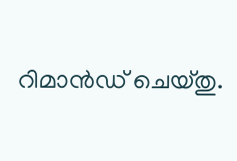റിമാൻഡ് ചെയ്തു.